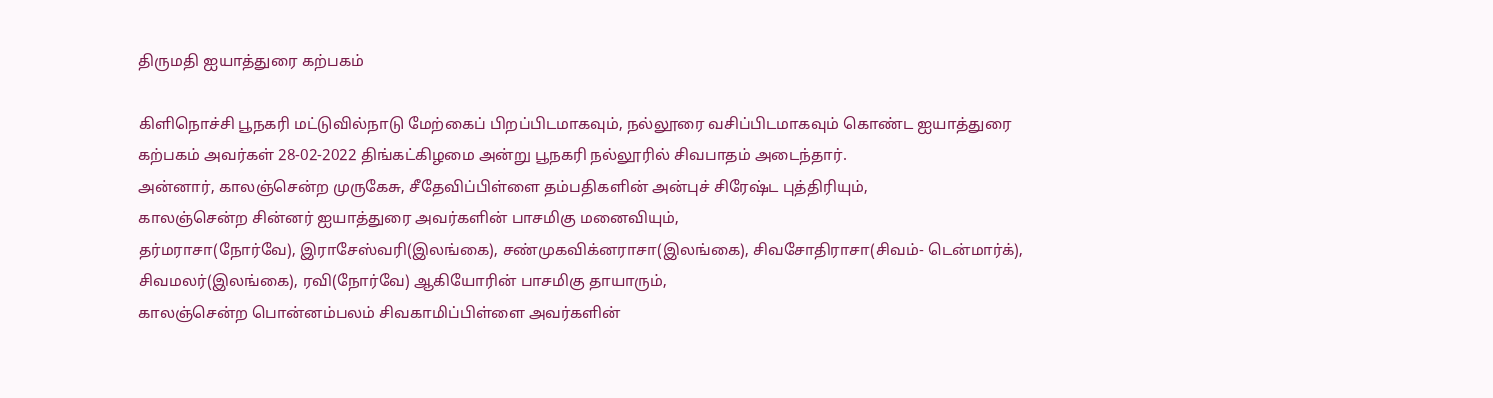திருமதி ஐயாத்துரை கற்பகம்

கிளிநொச்சி பூநகரி மட்டுவில்நாடு மேற்கைப் பிறப்பிடமாகவும், நல்லூரை வசிப்பிடமாகவும் கொண்ட ஐயாத்துரை கற்பகம் அவர்கள் 28-02-2022 திங்கட்கிழமை அன்று பூநகரி நல்லூரில் சிவபாதம் அடைந்தார்.
அன்னார், காலஞ்சென்ற முருகேசு, சீதேவிப்பிள்ளை தம்பதிகளின் அன்புச் சிரேஷ்ட புத்திரியும்,
காலஞ்சென்ற சின்னர் ஐயாத்துரை அவர்களின் பாசமிகு மனைவியும்,
தர்மராசா(நோர்வே), இராசேஸ்வரி(இலங்கை), சண்முகவிக்னராசா(இலங்கை), சிவசோதிராசா(சிவம்- டென்மார்க்), சிவமலர்(இலங்கை), ரவி(நோர்வே) ஆகியோரின் பாசமிகு தாயாரும்,
காலஞ்சென்ற பொன்னம்பலம் சிவகாமிப்பிள்ளை அவர்களின்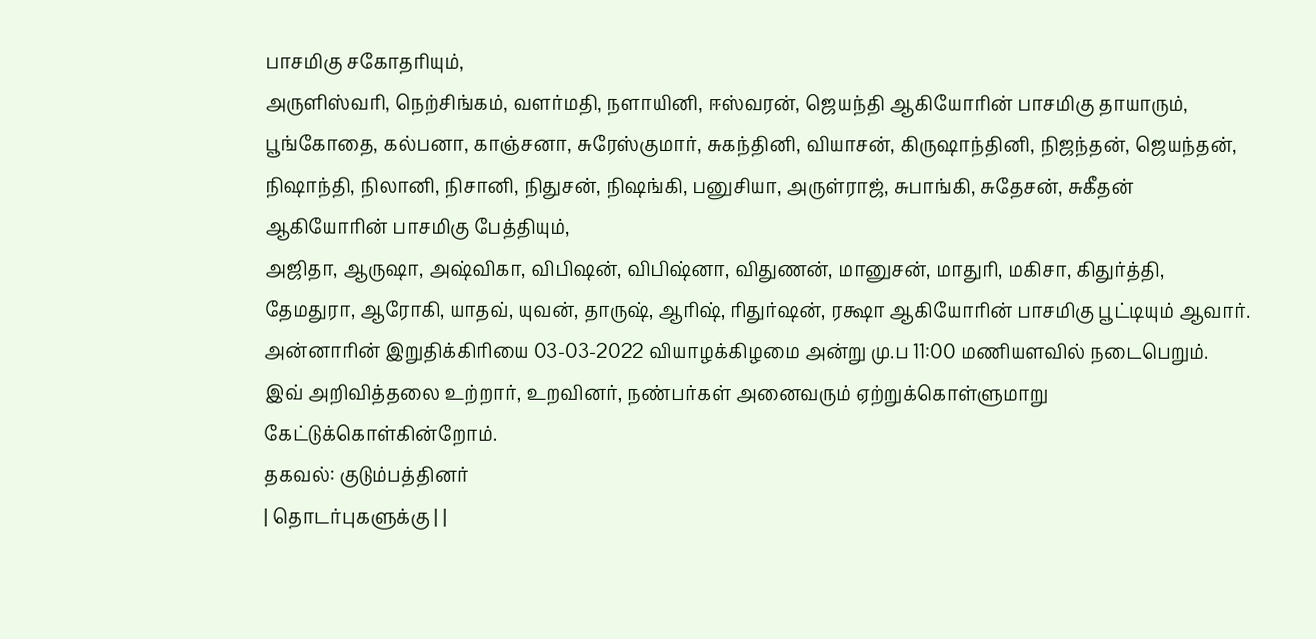பாசமிகு சகோதரியும்,
அருளிஸ்வரி, நெற்சிங்கம், வளர்மதி, நளாயினி, ஈஸ்வரன், ஜெயந்தி ஆகியோரின் பாசமிகு தாயாரும்,
பூங்கோதை, கல்பனா, காஞ்சனா, சுரேஸ்குமார், சுகந்தினி, வியாசன், கிருஷாந்தினி, நிஜந்தன், ஜெயந்தன், நிஷாந்தி, நிலானி, நிசானி, நிதுசன், நிஷங்கி, பனுசியா, அருள்ராஜ், சுபாங்கி, சுதேசன், சுகீதன் ஆகியோரின் பாசமிகு பேத்தியும்,
அஜிதா, ஆருஷா, அஷ்விகா, விபிஷன், விபிஷ்னா, விதுணன், மானுசன், மாதுரி, மகிசா, கிதுர்த்தி, தேமதுரா, ஆரோகி, யாதவ், யுவன், தாருஷ், ஆரிஷ், ரிதுர்ஷன், ரக்ஷா ஆகியோரின் பாசமிகு பூட்டியும் ஆவார்.
அன்னாரின் இறுதிக்கிரியை 03-03-2022 வியாழக்கிழமை அன்று மு.ப 11:00 மணியளவில் நடைபெறும்.
இவ் அறிவித்தலை உற்றார், உறவினர், நண்பர்கள் அனைவரும் ஏற்றுக்கொள்ளுமாறு கேட்டுக்கொள்கின்றோம்.
தகவல்: குடும்பத்தினர்
| தொடர்புகளுக்கு | |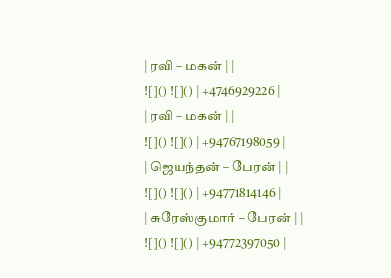| ரவி – மகன் | |
![]() ![]() | +4746929226 |
| ரவி – மகன் | |
![]() ![]() | +94767198059 |
| ஜெயந்தன் – பேரன் | |
![]() ![]() | +94771814146 |
| சுரேஸ்குமார் – பேரன் | |
![]() ![]() | +94772397050 |